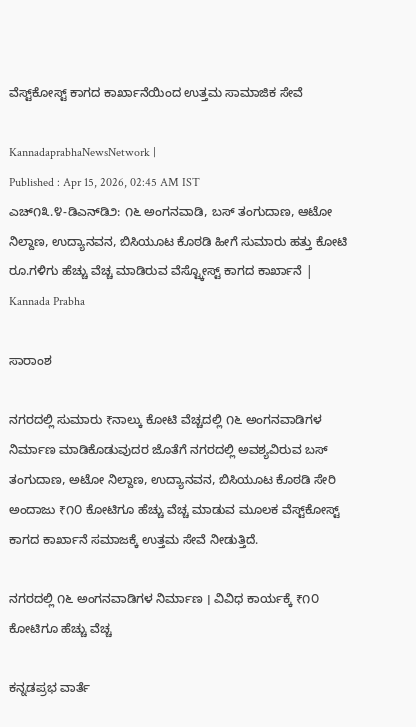ವೆಸ್ಟ್‌ಕೋಸ್ಟ್ ಕಾಗದ ಕಾರ್ಖಾನೆಯಿಂದ ಉತ್ತಮ ಸಾಮಾಜಿಕ ಸೇವೆ

KannadaprabhaNewsNetwork |
Published : Apr 15, 2026, 02:45 AM IST
ಎಚ್೧೩.೪-ಡಿಎನ್‌ಡಿ೨: ೧೬ ಅಂಗನವಾಡಿ, ಬಸ್ ತಂಗುದಾಣ, ಆಟೋ ನಿಲ್ದಾಣ, ಉದ್ಯಾನವನ, ಬಿಸಿಯೂಟ ಕೊಠಡಿ ಹೀಗೆ ಸುಮಾರು ಹತ್ತು ಕೋಟಿ ರೂ.ಗಳಿಗು ಹೆಚ್ಚು ವೆಚ್ಚ ಮಾಡಿರುವ ವೆಸ್ಟ್ಕೋಸ್ಟ್ ಕಾಗದ ಕಾರ್ಖಾನೆ | Kannada Prabha

ಸಾರಾಂಶ

ನಗರದಲ್ಲಿ ಸುಮಾರು ₹ನಾಲ್ಕು ಕೋಟಿ ವೆಚ್ಚದಲ್ಲಿ ೧೬ ಅಂಗನವಾಡಿಗಳ ನಿರ್ಮಾಣ ಮಾಡಿಕೊಡುವುದರ ಜೊತೆಗೆ ನಗರದಲ್ಲಿ ಅವಶ್ಯವಿರುವ ಬಸ್ ತಂಗುದಾಣ, ಅಟೋ ನಿಲ್ದಾಣ, ಉದ್ಯಾನವನ, ಬಿಸಿಯೂಟ ಕೊಠಡಿ ಸೇರಿ ಅಂದಾಜು ₹೧೦ ಕೋಟಿಗೂ ಹೆಚ್ಚು ವೆಚ್ಚ ಮಾಡುವ ಮೂಲಕ ವೆಸ್ಟ್‌ಕೋಸ್ಟ್ ಕಾಗದ ಕಾರ್ಖಾನೆ ಸಮಾಜಕ್ಕೆ ಉತ್ತಮ ಸೇವೆ ನೀಡುತ್ತಿದೆ.

ನಗರದಲ್ಲಿ ೧೬ ಅಂಗನವಾಡಿಗಳ ನಿರ್ಮಾಣ । ವಿವಿಧ ಕಾರ್ಯಕ್ಕೆ ₹೧೦ ಕೋಟಿಗೂ ಹೆಚ್ಚು ವೆಚ್ಚ

ಕನ್ನಡಪ್ರಭ ವಾರ್ತೆ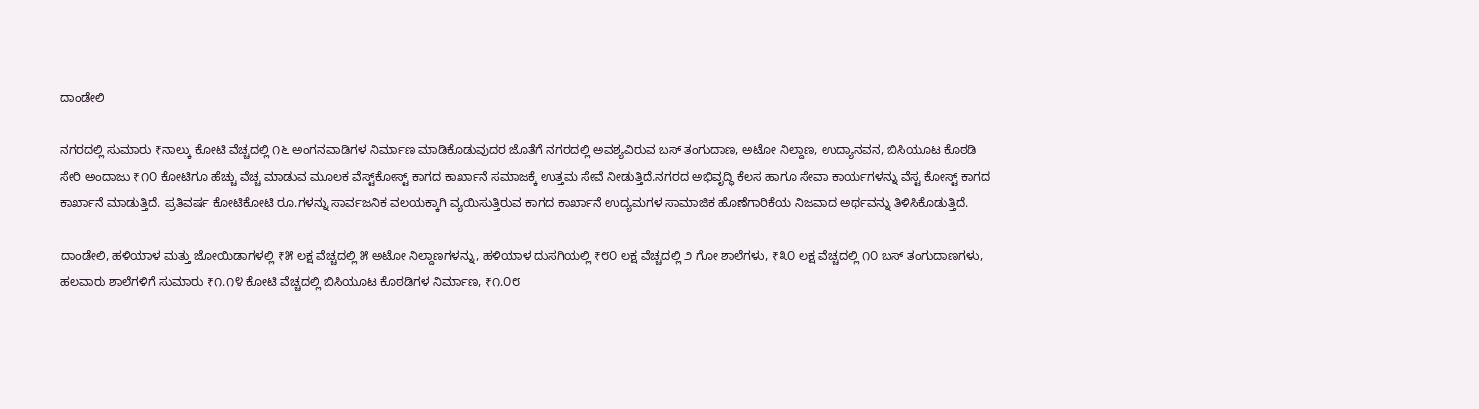ದಾಂಡೇಲಿ

ನಗರದಲ್ಲಿ ಸುಮಾರು ₹ನಾಲ್ಕು ಕೋಟಿ ವೆಚ್ಚದಲ್ಲಿ ೧೬ ಅಂಗನವಾಡಿಗಳ ನಿರ್ಮಾಣ ಮಾಡಿಕೊಡುವುದರ ಜೊತೆಗೆ ನಗರದಲ್ಲಿ ಅವಶ್ಯವಿರುವ ಬಸ್ ತಂಗುದಾಣ, ಅಟೋ ನಿಲ್ದಾಣ, ಉದ್ಯಾನವನ, ಬಿಸಿಯೂಟ ಕೊಠಡಿ ಸೇರಿ ಅಂದಾಜು ₹೧೦ ಕೋಟಿಗೂ ಹೆಚ್ಚು ವೆಚ್ಚ ಮಾಡುವ ಮೂಲಕ ವೆಸ್ಟ್‌ಕೋಸ್ಟ್ ಕಾಗದ ಕಾರ್ಖಾನೆ ಸಮಾಜಕ್ಕೆ ಉತ್ತಮ ಸೇವೆ ನೀಡುತ್ತಿದೆ.ನಗರದ ಅಭಿವೃದ್ಧಿ ಕೆಲಸ ಹಾಗೂ ಸೇವಾ ಕಾರ್ಯಗಳನ್ನು ವೆಸ್ಟ ಕೋಸ್ಟ್ ಕಾಗದ ಕಾರ್ಖಾನೆ ಮಾಡುತ್ತಿದೆ. ಪ್ರತಿವರ್ಷ ಕೋಟಿಕೋಟಿ ರೂ.ಗಳನ್ನು ಸಾರ್ವಜನಿಕ ವಲಯಕ್ಕಾಗಿ ವ್ಯಯಿಸುತ್ತಿರುವ ಕಾಗದ ಕಾರ್ಖಾನೆ ಉದ್ಯಮಗಳ ಸಾಮಾಜಿಕ ಹೊಣೆಗಾರಿಕೆಯ ನಿಜವಾದ ಅರ್ಥವನ್ನು ತಿಳಿಸಿಕೊಡುತ್ತಿದೆ.

ದಾಂಡೇಲಿ, ಹಳಿಯಾಳ ಮತ್ತು ಜೋಯಿಡಾಗಳಲ್ಲಿ ₹೫ ಲಕ್ಷ ವೆಚ್ಚದಲ್ಲಿ ೫ ಅಟೋ ನಿಲ್ದಾಣಗಳನ್ನು, ಹಳಿಯಾಳ ದುಸಗಿಯಲ್ಲಿ ₹೮೦ ಲಕ್ಷ ವೆಚ್ಚದಲ್ಲಿ ೨ ಗೋ ಶಾಲೆಗಳು, ₹೩೦ ಲಕ್ಷ ವೆಚ್ಚದಲ್ಲಿ ೧೦ ಬಸ್ ತಂಗುದಾಣಗಳು, ಹಲವಾರು ಶಾಲೆಗಳಿಗೆ ಸುಮಾರು ₹೧.೧೪ ಕೋಟಿ ವೆಚ್ಚದಲ್ಲಿ ಬಿಸಿಯೂಟ ಕೊಠಡಿಗಳ ನಿರ್ಮಾಣ, ₹೧.೦೮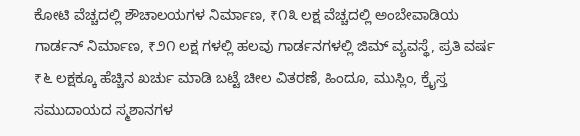ಕೋಟಿ ವೆಚ್ಚದಲ್ಲಿ ಶೌಚಾಲಯಗಳ ನಿರ್ಮಾಣ, ₹೧೩ ಲಕ್ಷ ವೆಚ್ಚದಲ್ಲಿ ಅಂಬೇವಾಡಿಯ ಗಾರ್ಡನ್ ನಿರ್ಮಾಣ, ₹೨೧ ಲಕ್ಷ ಗಳಲ್ಲಿ ಹಲವು ಗಾರ್ಡನಗಳಲ್ಲಿ ಜಿಮ್ ವ್ಯವಸ್ಥೆ, ಪ್ರತಿ ವರ್ಷ ₹೬ ಲಕ್ಷಕ್ಕೂ ಹೆಚ್ಚಿನ ಖರ್ಚು ಮಾಡಿ ಬಟ್ಟೆ ಚೀಲ ವಿತರಣೆ, ಹಿಂದೂ, ಮುಸ್ಲಿಂ, ಕ್ರೈಸ್ತ ಸಮುದಾಯದ ಸ್ಮಶಾನಗಳ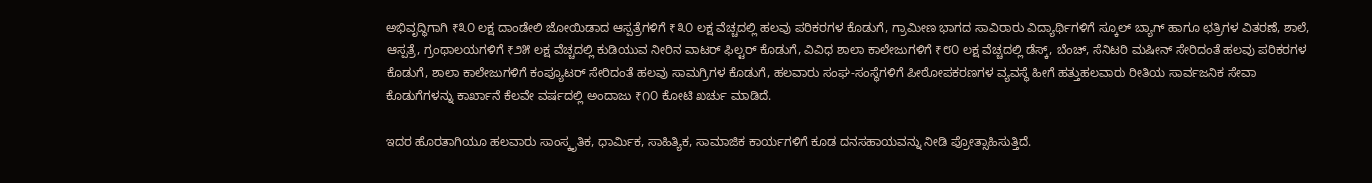ಅಭಿವೃದ್ಧಿಗಾಗಿ ₹೩೦ ಲಕ್ಷ ದಾಂಡೇಲಿ ಜೋಯಿಡಾದ ಆಸ್ಪತ್ರೆಗಳಿಗೆ ₹೩೦ ಲಕ್ಷ ವೆಚ್ಚದಲ್ಲಿ ಹಲವು ಪರಿಕರಗಳ ಕೊಡುಗೆ, ಗ್ರಾಮೀಣ ಭಾಗದ ಸಾವಿರಾರು ವಿದ್ಯಾರ್ಥಿಗಳಿಗೆ ಸ್ಕೂಲ್ ಬ್ಯಾಗ್ ಹಾಗೂ ಛತ್ರಿಗಳ ವಿತರಣೆ, ಶಾಲೆ, ಆಸ್ಪತ್ರೆ, ಗ್ರಂಥಾಲಯಗಳಿಗೆ ₹೨೫ ಲಕ್ಷ ವೆಚ್ಚದಲ್ಲಿ ಕುಡಿಯುವ ನೀರಿನ ವಾಟರ್ ಫಿಲ್ಟರ್ ಕೊಡುಗೆ, ವಿವಿಧ ಶಾಲಾ ಕಾಲೇಜುಗಳಿಗೆ ₹೮೦ ಲಕ್ಷ ವೆಚ್ಚದಲ್ಲಿ ಡೆಸ್ಕ್, ಬೆಂಚ್, ಸೆನಿಟರಿ ಮಷೀನ್ ಸೇರಿದಂತೆ ಹಲವು ಪರಿಕರಗಳ ಕೊಡುಗೆ, ಶಾಲಾ ಕಾಲೇಜುಗಳಿಗೆ ಕಂಪ್ಯೂಟರ್ ಸೇರಿದಂತೆ ಹಲವು ಸಾಮಗ್ರಿಗಳ ಕೊಡುಗೆ, ಹಲವಾರು ಸಂಘ-ಸಂಸ್ಥೆಗಳಿಗೆ ಪೀಠೋಪಕರಣಗಳ ವ್ಯವಸ್ಥೆ ಹೀಗೆ ಹತ್ತುಹಲವಾರು ರೀತಿಯ ಸಾರ್ವಜನಿಕ ಸೇವಾ ಕೊಡುಗೆಗಳನ್ನು ಕಾರ್ಖಾನೆ ಕೆಲವೇ ವರ್ಷದಲ್ಲಿ ಅಂದಾಜು ₹೧೦ ಕೋಟಿ ಖರ್ಚು ಮಾಡಿದೆ.

ಇದರ ಹೊರತಾಗಿಯೂ ಹಲವಾರು ಸಾಂಸ್ಕೃತಿಕ, ಧಾರ್ಮಿಕ, ಸಾಹಿತ್ಯಿಕ, ಸಾಮಾಜಿಕ ಕಾರ್ಯಗಳಿಗೆ ಕೂಡ ದನಸಹಾಯವನ್ನು ನೀಡಿ ಪ್ರೋತ್ಸಾಹಿಸುತ್ತಿದೆ.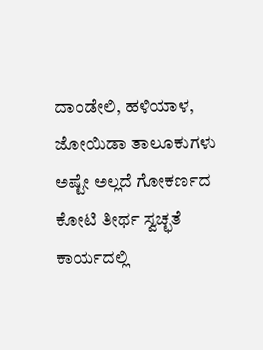ದಾಂಡೇಲಿ, ಹಳಿಯಾಳ, ಜೋಯಿಡಾ ತಾಲೂಕುಗಳು ಅಷ್ಟೇ ಅಲ್ಲದೆ ಗೋಕರ್ಣದ ಕೋಟಿ ತೀರ್ಥ ಸ್ವಚ್ಛತೆ ಕಾರ್ಯದಲ್ಲಿ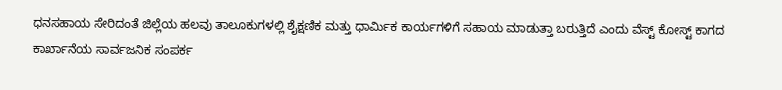ಧನಸಹಾಯ ಸೇರಿದಂತೆ ಜಿಲ್ಲೆಯ ಹಲವು ತಾಲೂಕುಗಳಲ್ಲಿ ಶೈಕ್ಷಣಿಕ ಮತ್ತು ಧಾರ್ಮಿಕ ಕಾರ್ಯಗಳಿಗೆ ಸಹಾಯ ಮಾಡುತ್ತಾ ಬರುತ್ತಿದೆ ಎಂದು ವೆಸ್ಟ್ ಕೋಸ್ಟ್ ಕಾಗದ ಕಾರ್ಖಾನೆಯ ಸಾರ್ವಜನಿಕ ಸಂಪರ್ಕ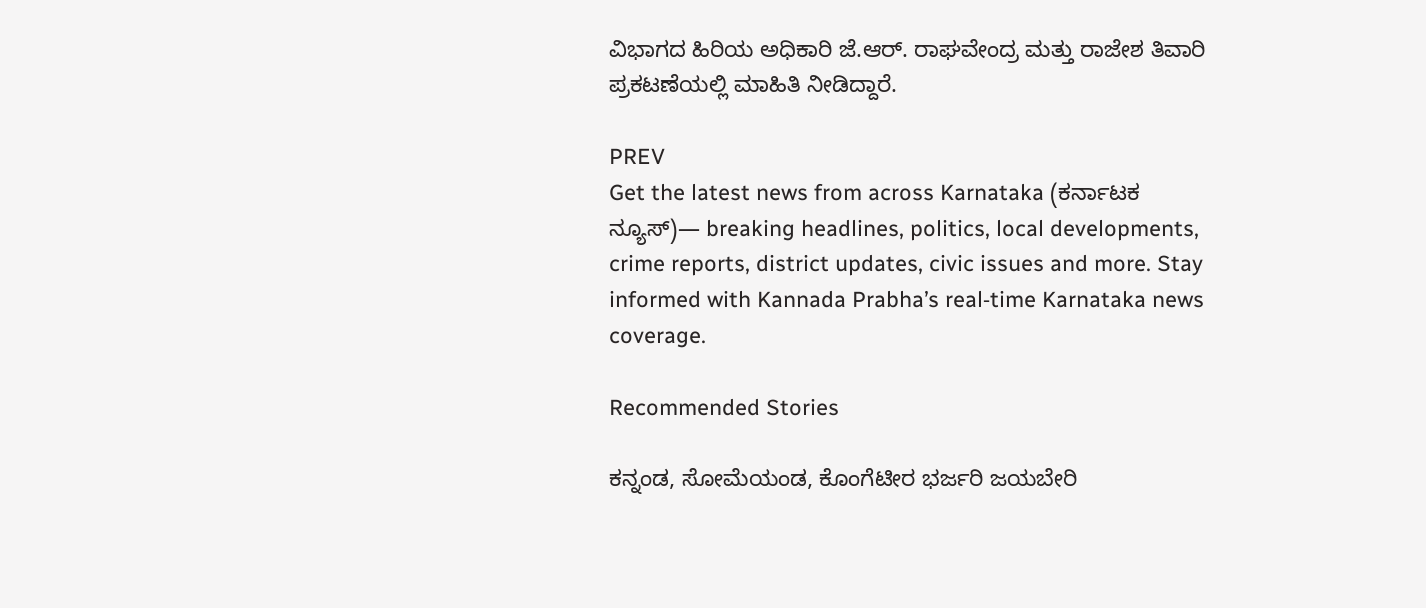ವಿಭಾಗದ ಹಿರಿಯ ಅಧಿಕಾರಿ ಜೆ.ಆರ್. ರಾಘವೇಂದ್ರ ಮತ್ತು ರಾಜೇಶ ತಿವಾರಿ ಪ್ರಕಟಣೆಯಲ್ಲಿ ಮಾಹಿತಿ ನೀಡಿದ್ದಾರೆ.

PREV
Get the latest news from across Karnataka (ಕರ್ನಾಟಕ ನ್ಯೂಸ್)— breaking headlines, politics, local developments, crime reports, district updates, civic issues and more. Stay informed with Kannada Prabha’s real‑time Karnataka news coverage.

Recommended Stories

ಕನ್ನಂಡ, ಸೋಮೆಯಂಡ, ಕೊಂಗೆಟೀರ ಭರ್ಜರಿ ಜಯಬೇರಿ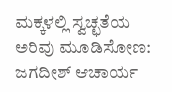ಮಕ್ಕಳಲ್ಲಿ ಸ್ವಚ್ಛತೆಯ ಅರಿವು ಮೂಡಿಸೋಣ: ಜಗದೀಶ್ ಆಚಾರ್ಯ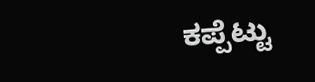ಕಪ್ಪೆಟ್ಟು